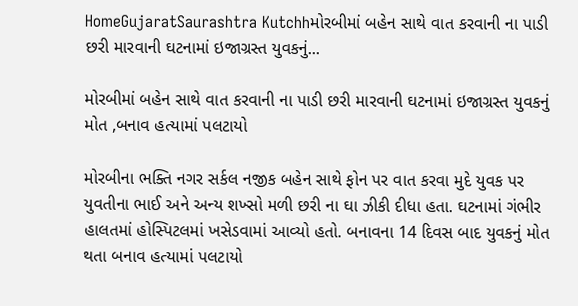HomeGujaratSaurashtra Kutchhમોરબીમાં બહેન સાથે વાત કરવાની ના પાડી છરી મારવાની ઘટનામાં ઇજાગ્રસ્ત યુવકનું...

મોરબીમાં બહેન સાથે વાત કરવાની ના પાડી છરી મારવાની ઘટનામાં ઇજાગ્રસ્ત યુવકનું મોત ,બનાવ હત્યામાં પલટાયો

મોરબીના ભક્તિ નગર સર્કલ નજીક બહેન સાથે ફોન પર વાત કરવા મુદે યુવક પર યુવતીના ભાઈ અને અન્ય શખ્સો મળી છરી ના ઘા ઝીકી દીધા હતા. ઘટનામાં ગંભીર હાલતમાં હોસ્પિટલમાં ખસેડવામાં આવ્યો હતો. બનાવના 14 દિવસ બાદ યુવકનું મોત થતા બનાવ હત્યામાં પલટાયો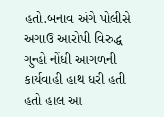હતો.બનાવ અંગે પોલીસે અગાઉ આરોપી વિરુદ્ધ ગુન્હો નોંધી આગળની કાર્યવાહી હાથ ધરી હતી હતો હાલ આ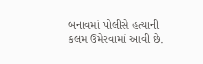બનાવમાં પોલીસે હત્યાની કલમ ઉમેરવામાં આવી છે.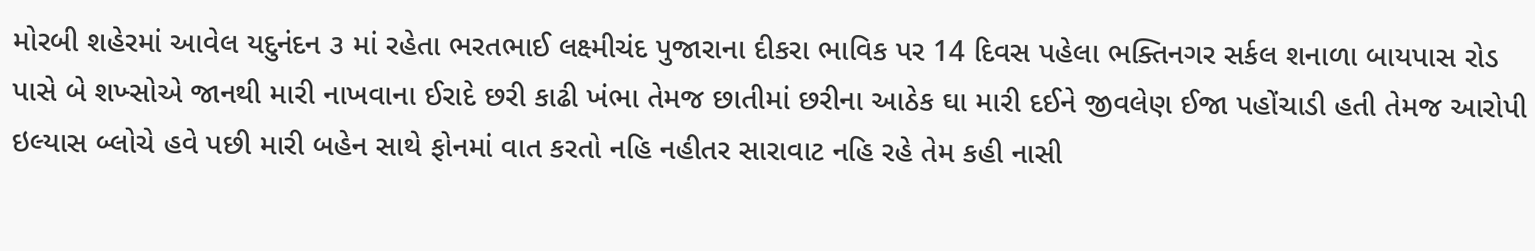મોરબી શહેરમાં આવેલ યદુનંદન ૩ માં રહેતા ભરતભાઈ લક્ષ્મીચંદ પુજારાના દીકરા ભાવિક પર 14 દિવસ પહેલા ભક્તિનગર સર્કલ શનાળા બાયપાસ રોડ પાસે બે શખ્સોએ જાનથી મારી નાખવાના ઈરાદે છરી કાઢી ખંભા તેમજ છાતીમાં છરીના આઠેક ઘા મારી દઈને જીવલેણ ઈજા પહોંચાડી હતી તેમજ આરોપી ઇલ્યાસ બ્લોચે હવે પછી મારી બહેન સાથે ફોનમાં વાત કરતો નહિ નહીતર સારાવાટ નહિ રહે તેમ કહી નાસી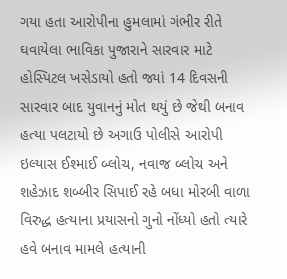ગયા હતા આરોપીના હુમલામાં ગંભીર રીતે ઘવાયેલા ભાવિકા પુજારાને સારવાર માટે હોસ્પિટલ ખસેડાયો હતો જ્યાં 14 દિવસની સારવાર બાદ યુવાનનું મોત થયું છે જેથી બનાવ હત્યા પલટાયો છે અગાઉ પોલીસે આરોપી ઇલ્યાસ ઈશ્માઈ બ્લોચ, નવાજ બ્લોચ અને શહેઝાદ શબ્બીર સિપાઈ રહે બધા મોરબી વાળા વિરુદ્ધ હત્યાના પ્રયાસનો ગુનો નોંધ્યો હતો ત્યારે હવે બનાવ મામલે હત્યાની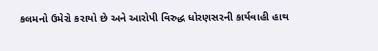કલમનો ઉમેરો કરાયો છે અને આરોપી વિરુદ્ધ ધોરણસરની કાર્યવાહી હાથ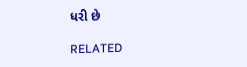ધરી છે

RELATED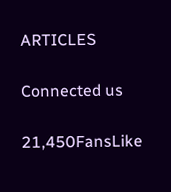ARTICLES

Connected us

21,450FansLike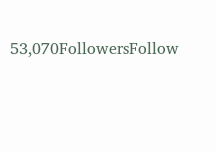53,070FollowersFollow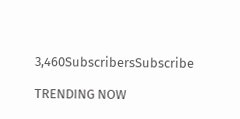3,460SubscribersSubscribe

TRENDING NOW